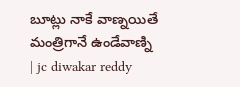బూట్లు నాకే వాణ్నయితే మంత్రిగానే ఉండేవాణ్ని | jc diwakar reddy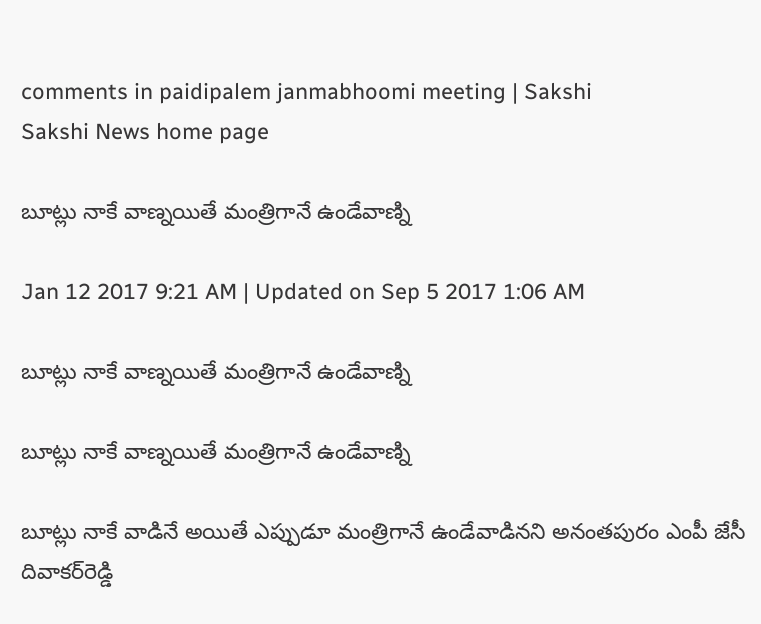comments in paidipalem janmabhoomi meeting | Sakshi
Sakshi News home page

బూట్లు నాకే వాణ్నయితే మంత్రిగానే ఉండేవాణ్ని

Jan 12 2017 9:21 AM | Updated on Sep 5 2017 1:06 AM

బూట్లు నాకే వాణ్నయితే మంత్రిగానే ఉండేవాణ్ని

బూట్లు నాకే వాణ్నయితే మంత్రిగానే ఉండేవాణ్ని

బూట్లు నాకే వాడినే అయితే ఎప్పుడూ మంత్రిగానే ఉండేవాడినని అనంతపురం ఎంపీ జేసీ దివాకర్‌రెడ్డి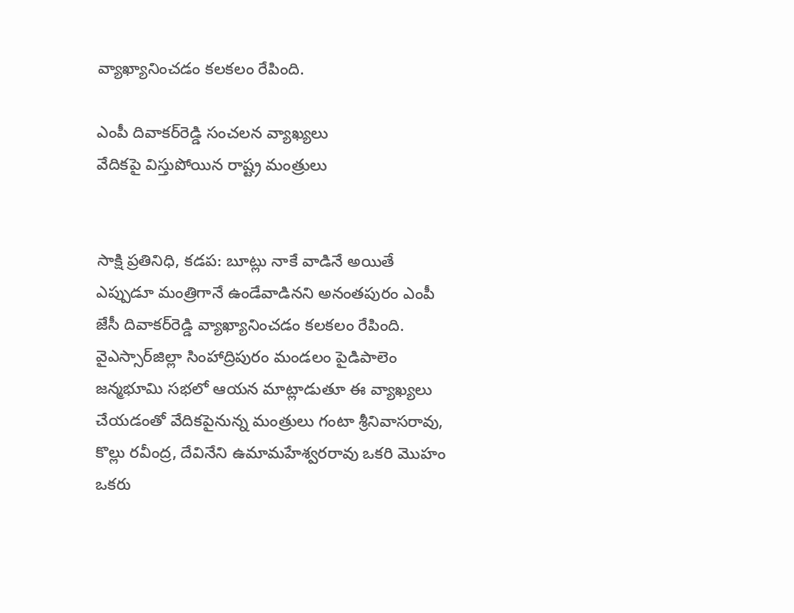వ్యాఖ్యానించడం కలకలం రేపింది.

ఎంపీ దివాకర్‌రెడ్డి సంచలన వ్యాఖ్యలు
వేదికపై విస్తుపోయిన రాష్ట్ర మంత్రులు


సాక్షి ప్రతినిధి, కడప: బూట్లు నాకే వాడినే అయితే ఎప్పుడూ మంత్రిగానే ఉండేవాడినని అనంతపురం ఎంపీ జేసీ దివాకర్‌రెడ్డి వ్యాఖ్యానించడం కలకలం రేపింది. వైఎస్సార్‌జిల్లా సింహాద్రిపురం మండలం పైడిపాలెం జన్మభూమి సభలో ఆయన మాట్లాడుతూ ఈ వ్యాఖ్యలు చేయడంతో వేదికపైనున్న మంత్రులు గంటా శ్రీనివాసరావు, కొల్లు రవీంద్ర, దేవినేని ఉమామహేశ్వరరావు ఒకరి మొహం ఒకరు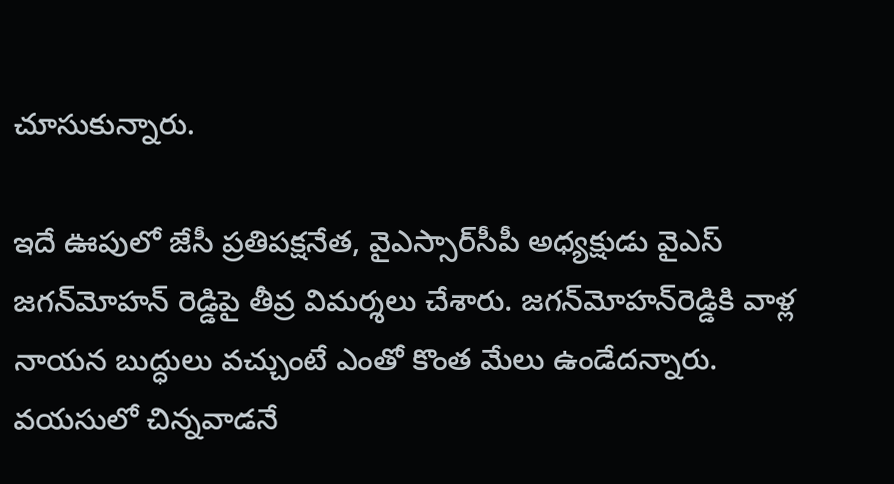చూసుకున్నారు.

ఇదే ఊపులో జేసీ ప్రతిపక్షనేత, వైఎస్సార్‌సీపీ అధ్యక్షుడు వైఎస్‌ జగన్‌మోహన్‌ రెడ్డిపై తీవ్ర విమర్శలు చేశారు. జగన్‌మోహన్‌రెడ్డికి వాళ్ల నాయన బుద్ధులు వచ్చుంటే ఎంతో కొంత మేలు ఉండేదన్నారు. వయసులో చిన్నవాడనే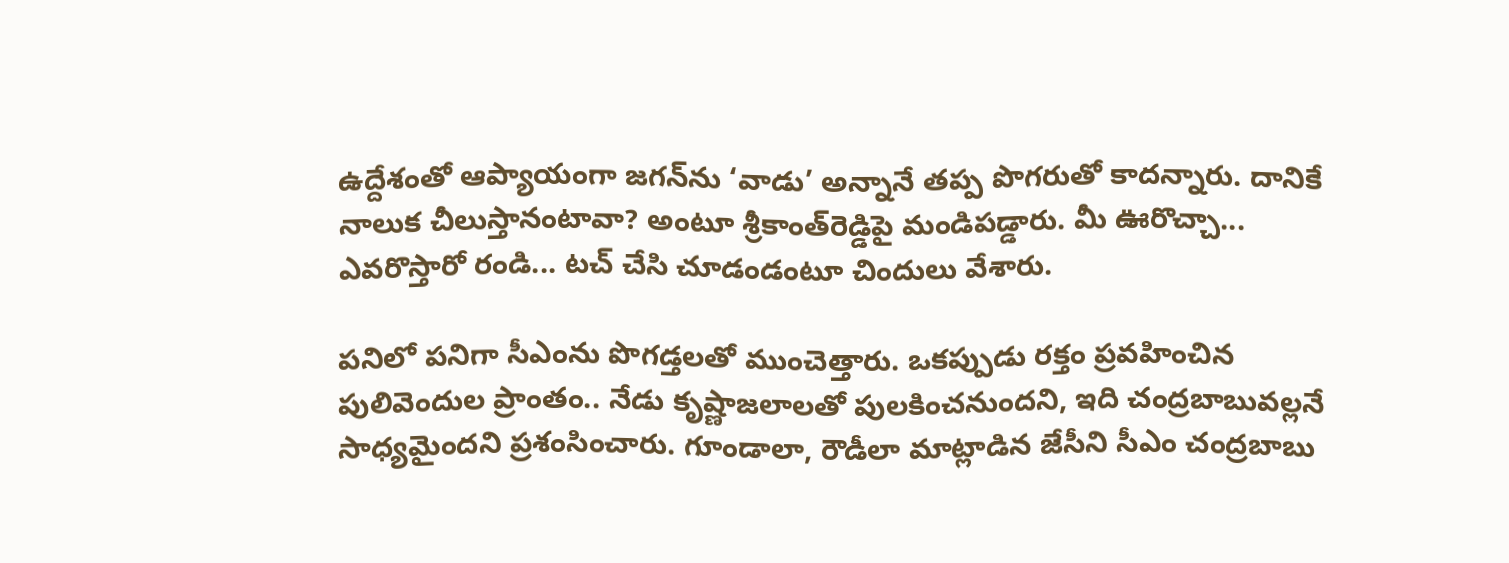ఉద్దేశంతో ఆప్యాయంగా జగన్‌ను ‘వాడు’ అన్నానే తప్ప పొగరుతో కాదన్నారు. దానికే నాలుక చీలుస్తానంటావా? అంటూ శ్రీకాంత్‌రెడ్డిపై మండిపడ్డారు. మీ ఊరొచ్చా... ఎవరొస్తారో రండి... టచ్‌ చేసి చూడండంటూ చిందులు వేశారు.

పనిలో పనిగా సీఎంను పొగడ్తలతో ముంచెత్తారు. ఒకప్పుడు రక్తం ప్రవహించిన పులివెందుల ప్రాంతం.. నేడు కృష్ణాజలాలతో పులకించనుందని, ఇది చంద్రబాబువల్లనే సాధ్యమైందని ప్రశంసించారు. గూండాలా, రౌడీలా మాట్లాడిన జేసీని సీఎం చంద్రబాబు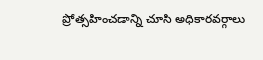ప్రోత్సహించడాన్ని చూసి అధికారవర్గాలు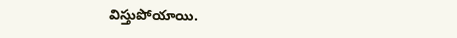విస్తుపోయాయి.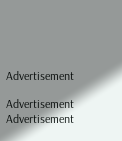Advertisement

Advertisement
Advertisement